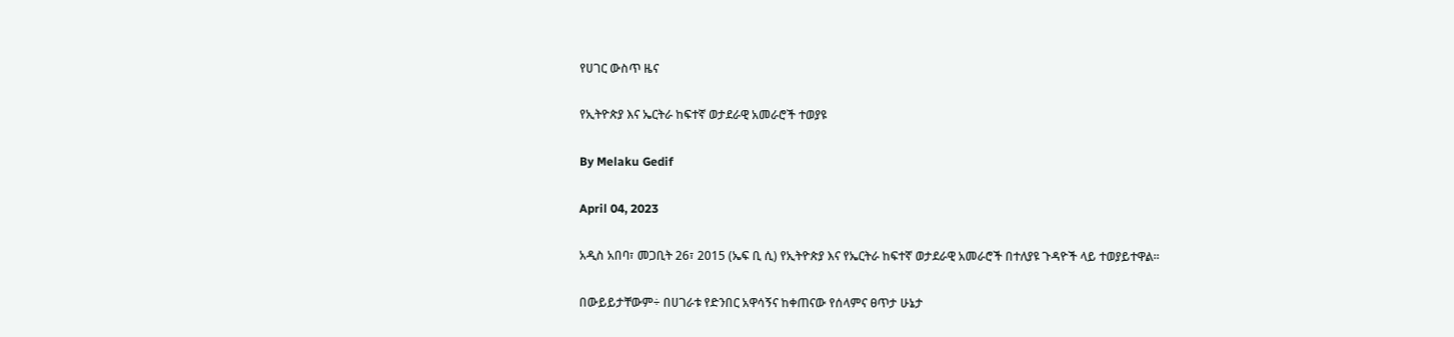የሀገር ውስጥ ዜና

የኢትዮጵያ እና ኤርትራ ከፍተኛ ወታደራዊ አመራሮች ተወያዩ

By Melaku Gedif

April 04, 2023

አዲስ አበባ፣ መጋቢት 26፣ 2015 (ኤፍ ቢ ሲ) የኢትዮጵያ እና የኤርትራ ከፍተኛ ወታደራዊ አመራሮች በተለያዩ ጉዳዮች ላይ ተወያይተዋል፡፡

በውይይታቸውም÷ በሀገራቱ የድንበር አዋሳኝና ከቀጠናው የሰላምና ፀጥታ ሁኔታ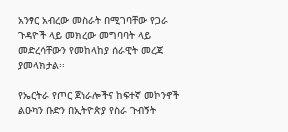አንፃር አብረው መስራት በሚገባቸው የጋራ ጉዳዮች ላይ መክረው መግባባት ላይ መድረሳቸውን የመከላከያ ሰራዊት መረጃ ያመላክታል፡፡

የኤርትራ የጦር ጀነራሎችና ከፍተኛ መኮንኖች ልዑካን ቡድን በኢትዮጵያ የስራ ጉብኝት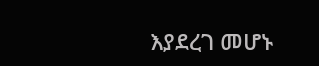እያደረገ መሆኑ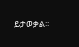ይታወቃል፡፡